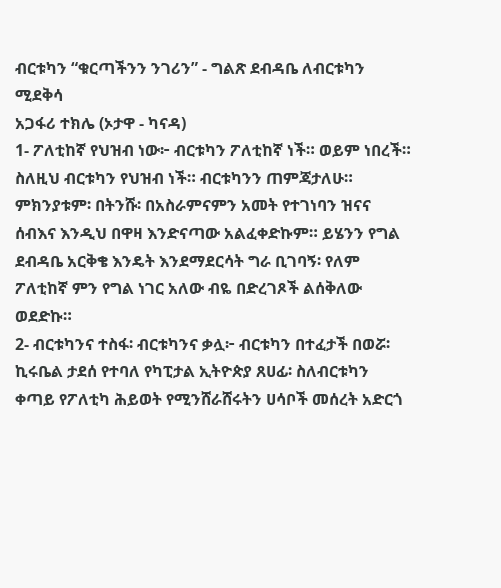ብርቱካን “ቁርጣችንን ንገሪን” - ግልጽ ደብዳቤ ለብርቱካን ሚደቅሳ
አጋፋሪ ተክሌ (ኦታዋ - ካናዳ)
1- ፖለቲከኛ የህዝብ ነው፦ ብርቱካን ፖለቲከኛ ነች። ወይም ነበረች። ስለዚህ ብርቱካን የህዝብ ነች። ብርቱካንን ጠምጃታለሁ። ምክንያቱም፡ በትንሹ፡ በአስራምናምን አመት የተገነባን ዝናና ሰብእና እንዲህ በዋዛ እንድናጣው አልፈቀድኩም። ይሄንን የግል ደብዳቤ አርቅቄ እንዴት እንደማደርሳት ግራ ቢገባኝ፡ የለም ፖለቲከኛ ምን የግል ነገር አለው ብዬ በድረገጾች ልሰቅለው ወደድኩ።
2- ብርቱካንና ተስፋ፡ ብርቱካንና ቃሏ፦ ብርቱካን በተፈታች በወሯ፡ ኪሩቤል ታደሰ የተባለ የካፒታል ኢትዮጵያ ጸሀፊ፡ ስለብርቱካን ቀጣይ የፖለቲካ ሕይወት የሚንሸራሸሩትን ሀሳቦች መሰረት አድርጎ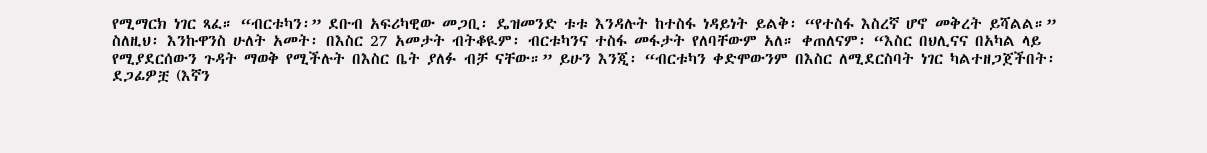የሚማርክ ነገር ጻፈ። “ብርቱካን፡” ደቡብ አፍሪካዊው መጋቢ፡ ዴዝመንድ ቱቱ እንዳሉት ከተስፋ ነዳይነት ይልቅ፡ “የተስፋ እስረኛ ሆኖ መቅረት ይሻልል።” ስለዚህ፡ እንኩዋንስ ሁለት አመት፡ በእስር 27 አመታት ብትቆዪም፡ ብርቱካንና ተስፋ መፋታት የለባቸውም አለ። ቀጠለናም፡ “እስር በህሊናና በአካል ላይ የሚያደርሰውን ጉዳት ማወቅ የሚችሉት በእስር ቤት ያለፉ ብቻ ናቸው።” ይሁን እንጂ፡ “ብርቱካን ቀድሞውንም በእስር ለሚደርስባት ነገር ካልተዘጋጀችበት፡ ደጋፊዎቿ (እኛን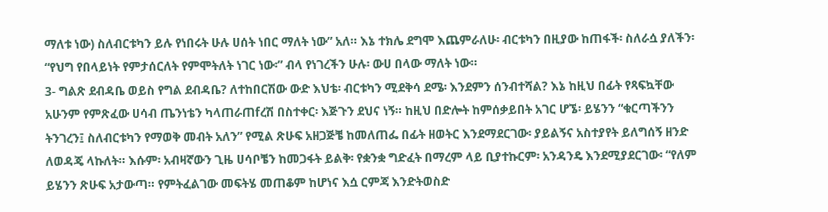ማለቱ ነው) ስለብርቱካን ይሉ የነበሩት ሁሉ ሀሰት ነበር ማለት ነው” አለ። እኔ ተክሌ ደግሞ እጨምራለሁ፡ ብርቱካን በዚያው ከጠፋች፡ ስለራሷ ያለችን፡ “የህግ የበላይነት የምታሰርለት የምሞትለት ነገር ነው፡” ብላ የነገረችን ሁሉ፡ ውሀ በላው ማለት ነው።
3- ግልጽ ደብዳቤ ወይስ የግል ደብዳቤ? ለተከበርሽው ውድ እህቴ፡ ብርቱካን ሚደቅሳ ደሜ፡ እንደምን ሰንብተሻል? እኔ ከዚህ በፊት የጻፍኳቸው አሁንም የምጽፈው ሀሳብ ጤንነቴን ካላጠራጠfረሽ በስተቀር፡ እጅጉን ደህና ነኝ። ከዚህ በድሎት ከምሰቃይበት አገር ሆኜ፡ ይሄንን “ቁርጣችንን ትንገረን፤ ስለብርቱካን የማወቅ መብት አለን” የሚል ጽሁፍ አዘጋጅቼ ከመለጠፌ በፊት ዘወትር እንደማደርገው፡ ያይልኝና አስተያየት ይለግሰኝ ዘንድ ለወዳጄ ላኩለት። እሱም፡ አብዛኛውን ጊዜ ሀሳቦቼን ከመጋፋት ይልቅ፡ የቋንቋ ግድፈት በማረም ላይ ቢያተኩርም፡ አንዳንዴ እንደሚያደርገው፡ “የለም ይሄንን ጽሁፍ አታውጣ። የምትፈልገው መፍትሄ መጠቆም ከሆነና እሷ ርምጃ እንድትወስድ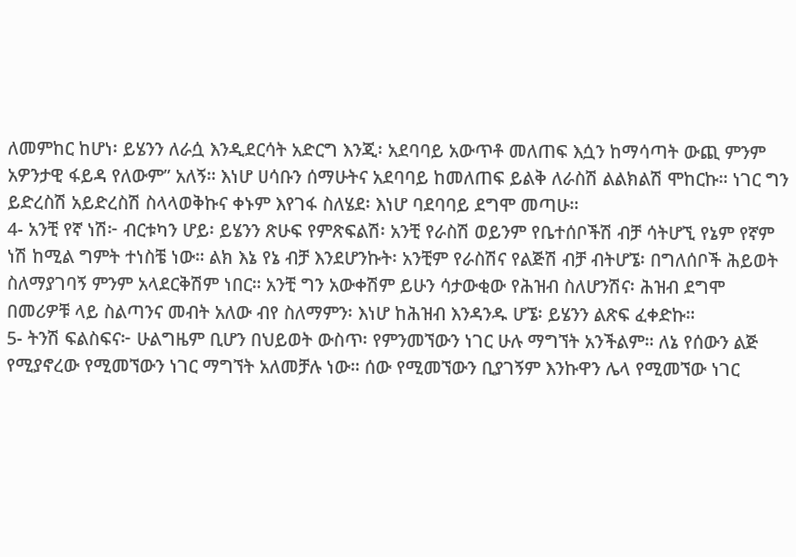ለመምከር ከሆነ፡ ይሄንን ለራሷ እንዲደርሳት አድርግ እንጂ፡ አደባባይ አውጥቶ መለጠፍ እሷን ከማሳጣት ውጪ ምንም አዎንታዊ ፋይዳ የለውም” አለኝ። እነሆ ሀሳቡን ሰማሁትና አደባባይ ከመለጠፍ ይልቅ ለራስሽ ልልክልሽ ሞከርኩ። ነገር ግን ይድረስሽ አይድረስሽ ስላላወቅኩና ቀኑም እየገፋ ስለሄደ፡ እነሆ ባደባባይ ደግሞ መጣሁ።
4- አንቺ የኛ ነሽ፦ ብርቱካን ሆይ፡ ይሄንን ጽሁፍ የምጽፍልሽ፡ አንቺ የራስሽ ወይንም የቤተሰቦችሽ ብቻ ሳትሆኚ የኔም የኛም ነሽ ከሚል ግምት ተነስቼ ነው። ልክ እኔ የኔ ብቻ እንደሆንኩት፡ አንቺም የራስሽና የልጅሽ ብቻ ብትሆኜ፡ በግለሰቦች ሕይወት ስለማያገባኝ ምንም አላደርቅሽም ነበር። አንቺ ግን አውቀሽም ይሁን ሳታውቂው የሕዝብ ስለሆንሽና፡ ሕዝብ ደግሞ በመሪዎቹ ላይ ስልጣንና መብት አለው ብየ ስለማምን፡ እነሆ ከሕዝብ እንዳንዱ ሆኜ፡ ይሄንን ልጽፍ ፈቀድኩ።
5- ትንሽ ፍልስፍና፦ ሁልግዜም ቢሆን በህይወት ውስጥ፡ የምንመኘውን ነገር ሁሉ ማግኘት አንችልም። ለኔ የሰውን ልጅ የሚያኖረው የሚመኘውን ነገር ማግኘት አለመቻሉ ነው። ሰው የሚመኘውን ቢያገኝም እንኩዋን ሌላ የሚመኘው ነገር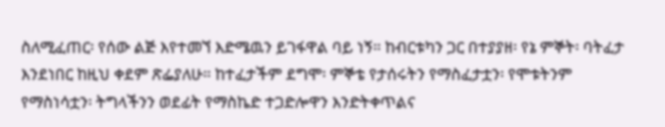ስለሚፈጠር፡ የሰው ልጅ እየተመኘ እድሜዉን ይገፋዋል ባይ ነኝ። ከብርቱካን ጋር በተያያዘ፡ የኔ ምኞት፡ ባትፈታ እንደነበር ከዚህ ቀደም ጽፌያለሁ። ከተፈታችም ደግሞ፡ ምኞቴ የታሰሩትን የማስፈታቷን፡ የሞቱትንም የማስነሳቷን፡ ትግላችንን ወደፊት የማስኬድ ተጋድሎዋን እንድትቀጥልና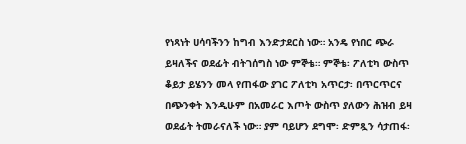የነጻነት ሀሳባችንን ከግብ እንድታደርስ ነው። አንዴ የነበር ጭራ ይዛለችና ወደፊት ብትገሰግስ ነው ምኞቴ። ምኞቴ፡ ፖለቲካ ውስጥ ቆይታ ይሄንን መላ የጠፋው ያገር ፖለቲካ አጥርታ፡ በጥርጥርና በጭንቀት እንዲሁም በአመራር እጦት ውስጥ ያለውን ሕዝብ ይዛ ወደፊት ትመራናለች ነው። ያም ባይሆን ደግሞ፡ ድምጿን ሳታጠፋ፡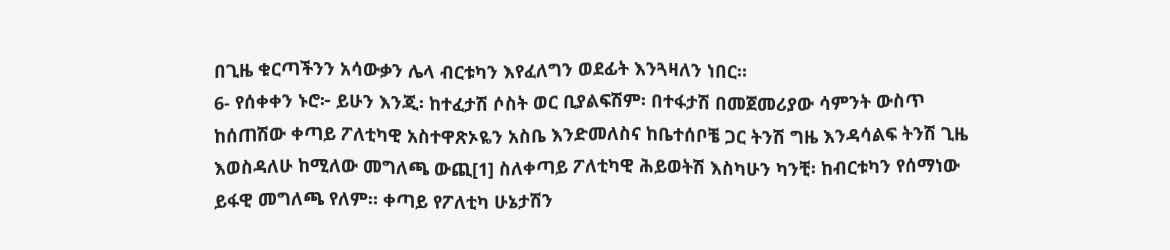በጊዜ ቁርጣችንን አሳውቃን ሌላ ብርቱካን እየፈለግን ወደፊት እንጓዛለን ነበር።
6- የሰቀቀን ኑሮ፦ ይሁን እንጂ፡ ከተፈታሽ ሶስት ወር ቢያልፍሽም፡ በተፋታሽ በመጀመሪያው ሳምንት ውስጥ ከሰጠሽው ቀጣይ ፖለቲካዊ አስተዋጽኦዬን አስቤ እንድመለስና ከቤተሰቦቼ ጋር ትንሽ ግዜ እንዳሳልፍ ትንሽ ጊዜ እወስዳለሁ ከሚለው መግለጫ ውጪ[1] ስለቀጣይ ፖለቲካዊ ሕይወትሽ እስካሁን ካንቺ፡ ከብርቱካን የሰማነው ይፋዊ መግለጫ የለም። ቀጣይ የፖለቲካ ሁኔታሽን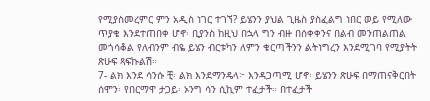የሚያስመረምር ምን አዲስ ነገር ተገኘ? ይሄንን ያህል ጊዜስ ያስፈልግ ነበር ወይ የሚለው ጥያቄ እንደተጠበቀ ሆኖ፡ ቢያንስ ከዚህ በኋላ ግን ብዙ በሰቀቀንና በልብ መንጠልጠል መጎሳቆል የለብንም ብዬ ይሄን ብርቱካን ለምን ቁርጣችንን ልትነግረን እንደሚገባ የሚያትት ጽሁፍ ጻፍኩልሽ።
7- ልክ እንደ ሳንሱ ቺ፡ ልክ እንደማንዴላ፦ እንዳጋጣሚ ሆኖ፡ ይሄንን ጽሁፍ በማጠናቅርበት ሰሞን፡ የበርማዋ ታጋይ፡ ኦንግ ሳን ሲኪም ተፈታች። በተፈታች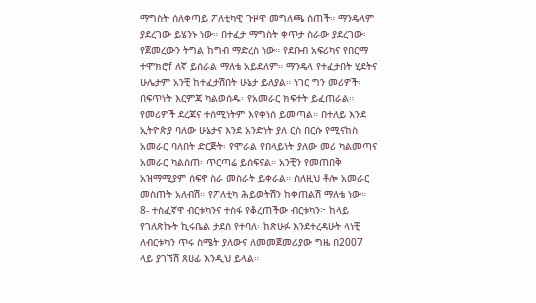ማግስት ሰለቀጣይ ፖለቲካዊ ጉዞዋ መግለጫ ሰጠች። ማንዴላም ያደረገው ይሄንኑ ነው። በተፈታ ማግስት ቀጥታ ስራው ያደረገው፡ የጀመረውን ትግል ከግብ ማድረስ ነው። የደቡብ አፍሪካና የበርማ ተሞክሮf ለኛ ይሰራል ማለቴ አይደለም። ማንዴላ የተፈታበት ሂደትና ሁሌታም አንቺ ከተፈታሽበት ሁኔታ ይለያል። ነገር ግን መሪዎች፡ በፍጥነት እርምጃ ካልወሰዱ፡ የአመራር ክፍተት ይፈጠራል። የመሪዎች ደረጃና ተሰሚነትም እየቀነሰ ይመጣል። በተለይ እንደ ኢትዮጵያ ባለው ሁኔታና እንደ አንድነት ያለ ርስ በርሱ የሚናከስ አመራር ባለበት ድርጅት፡ የሞራል የበላይነት ያለው መሪ ካልመጣና አመራር ካልሰጠ፡ ጥርጣሬ ይሰፍናል። አንቺን የመጠበቅ አዝማሚያም ሰፍኖ ስራ መስራት ይቀራል። ስለዚህ ቶሎ አመራር መስጠት አለብሽ። የፖለቲካ ሕይወትሽን ከቀጠልሽ ማለቴ ነው።
8- ተስፈኛዋ ብርቱካንና ተስፋ የቆረጠችው ብርቱካን፦ ከላይ የገለጽኩት ኪሩቤል ታደሰ የተባለ፡ ከጽሁፉ እንደተረዳሁት ላነቺ ለብርቱካን ጥሩ ስሜት ያለውና ለመመጀመሪያው ግዜ በ2007 ላይ ያገኘሽ ጸሀፊ እንዲህ ይላል።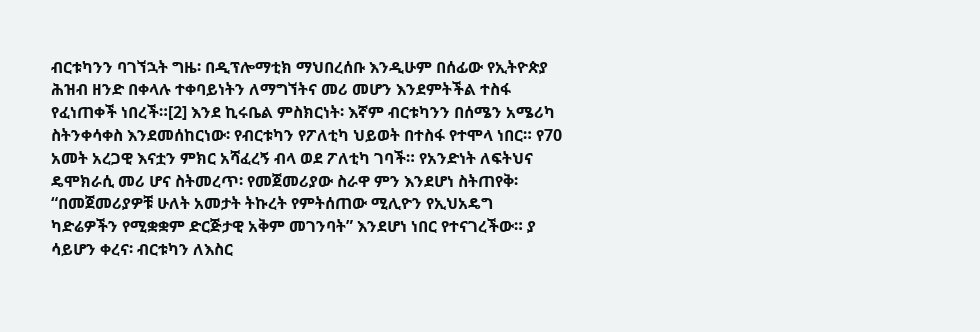ብርቱካንን ባገኘኋት ግዜ፡ በዲፕሎማቲክ ማህበረሰቡ እንዲሁም በሰፊው የኢትዮጵያ ሕዝብ ዘንድ በቀላሉ ተቀባይነትን ለማግኘትና መሪ መሆን እንደምትችል ተስፋ የፈነጠቀች ነበረች።[2] እንደ ኪሩቤል ምስክርነት፡ እኛም ብርቱካንን በሰሜን አሜሪካ ስትንቀሳቀስ እንደመሰከርነው፡ የብርቱካን የፖለቲካ ህይወት በተስፋ የተሞላ ነበር። የ70 አመት አረጋዊ እናቷን ምክር አሻፈረኝ ብላ ወደ ፖለቲካ ገባች። የአንድነት ለፍትህና ዴሞክራሲ መሪ ሆና ስትመረጥ፡ የመጀመሪያው ስራዋ ምን እንደሆነ ስትጠየቅ፡ “በመጀመሪያዎቹ ሁለት አመታት ትኩረት የምትሰጠው ሚሊዮን የኢህአዴግ ካድሬዎችን የሚቋቋም ድርጅታዊ አቅም መገንባት” እንደሆነ ነበር የተናገረችው። ያ ሳይሆን ቀረና፡ ብርቱካን ለእስር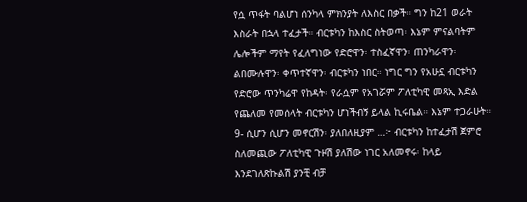የሷ ጥፋት ባልሆነ ሰንካላ ምክንያት ለእስር በቃች። ግን ከ21 ወራት እስራት በኋላ ተፈታች። ብርቱካን ከእስር ስትወጣ፡ እኔም ምናልባትም ሌሎችም ማየት የፈለግነው የድሮዋን፡ ተስፈኛዋን፡ ጠንካራዋን፡ ልበሙሉዋን፡ ቀጥተኛዋን፡ ብርቱካን ነበር። ነግር ግን የአሁኗ ብርቱካን የድሮው ጥንካሬዋ የከዳት፡ የራሷም የአገሯም ፖለቲካዊ መጻኢ እድል የጨለመ የመሰላት ብርቱካን ሆነችብኝ ይላል ኪሩቤል። እኔም ተጋራሁት።
9- ሲሆን ሲሆን መኖርሽን፡ ያለበለዚያም …፦ ብርቱካን ከተፈታሽ ጀምሮ ስለመጪው ፖለቲካዊ ጉዞሽ ያለሽው ነገር አለመኖሩ፡ ከላይ እንደገለጽኩልሽ ያንቺ ብቻ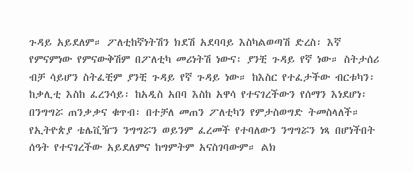ጉዳይ አይደለም። ፖለቲከኛነትሽን ክደሽ አደባባይ እስካልወጣሽ ድረስ፡ እኛ የምናምነው የምናውቅሽም በፖለቲካ መሪነትሽ ነውና፡ ያንቺ ጉዳይ የኛ ነው። ስትታሰሪ ብቻ ሳይሆን ስትፈቺም ያንቺ ጉዳይ የኛ ጉዳይ ነው። ከእስር የተፈታችው ብርቱካን፡ ከቃሊቲ እስከ ፈረንሳይ፡ ከአዲስ አበባ እስከ አዋሳ የተናገረችውን የሰማን እነደሆነ፡ በንግግሯ ጠንቃቃና ቁጥብ፡ በተቻለ መጠን ፖለቲካን የምታስወግድ ትመስላለች። የኢትዮጵያ ቴሌቪዥን ንግግሯን ወይንም ፈረመች የተባለውን ንግግሯን ነጻ በሆነችበት ሰዓት የተናገረችው አይደለምና ከግምትም አናስገባውም። ልክ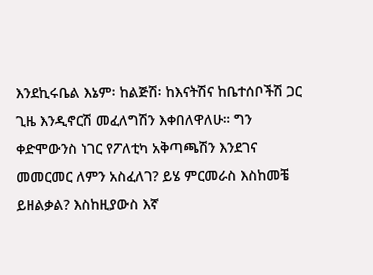እንደኪሩቤል እኔም፡ ከልጅሽ፡ ከእናትሽና ከቤተሰቦችሽ ጋር ጊዜ እንዲኖርሽ መፈለግሽን እቀበለዋለሁ። ግን ቀድሞውንስ ነገር የፖለቲካ አቅጣጫሽን እንደገና መመርመር ለምን አስፈለገ? ይሄ ምርመራስ እስከመቼ ይዘልቃል? እስከዚያውስ እኛ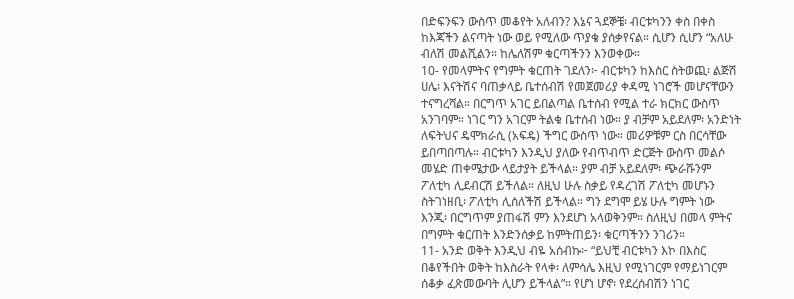በድፍንፍን ውስጥ መቆየት አለብን? እኔና ጓደኞቼ፡ ብርቱካንን ቀስ በቀስ ከእጃችን ልናጣት ነው ወይ የሚለው ጥያቄ ያሰቃየናል። ሲሆን ሲሆን “አለሁ ብለሽ መልሺልን። ከሌለሽም ቁርጣችንን እንወቀው።
10- የመላምትና የግምት ቁርጠት ገደለን፦ ብርቱካን ከእስር ስትወጪ፡ ልጅሽ ሀሌ፡ እናትሽና ባጠቃላይ ቤተሰብሽ የመጀመሪያ ቀዳሚ ነገሮች መሆናቸውን ተናግረሻል። በርግጥ አገር ይበልጣል ቤተሰብ የሚል ተራ ክርክር ውስጥ አንገባም። ነገር ግን አገርም ትልቁ ቤተሰብ ነው። ያ ብቻም አይደለም፡ አንድነት ለፍትህና ዴሞክራሲ (አፍዴ) ችግር ውስጥ ነው። መሪዎቹም ርስ በርሳቸው ይበጣበጣሉ። ብርቱካን እንዲህ ያለው የብጥብጥ ድርጅት ውስጥ መልሶ መሄድ ጠቀሜታው ላይታያት ይችላል። ያም ብቻ አይደለም፡ ጭራሹንም ፖለቲካ ሊደብርሽ ይችለል። ለዚህ ሁሉ ስቃይ የዳረገሽ ፖለቲካ መሆኑን ስትገነዘቢ፡ ፖለቲካ ሊሰለችሽ ይችላል። ግን ደግሞ ይሄ ሁሉ ግምት ነው እንጂ፡ በርግጥም ያጠፋሽ ምን እንደሆነ አላወቅንም። ስለዚህ በመላ ምትና በግምት ቁርጠት እንድንሰቃይ ከምትጠይን፡ ቁርጣችንን ንገሪን።
11- አንድ ወቅት እንዲህ ብዬ አሰብኩ፦ “ይህቺ ብርቱካን እኮ በእስር በቆየችበት ወቅት ከእስራት የላቀ፡ ለምሳሌ እዚህ የሚነገርም የማይነገርም ሰቆቃ ፈጽመውባት ሊሆን ይችላል”። የሆነ ሆኖ፡ የደረሰብሽን ነገር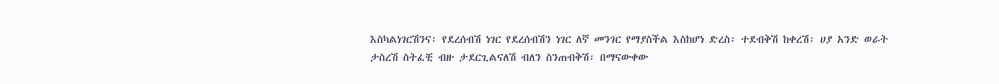እስካልነገርሽንና፡ የደረሰብሽ ነገር የደረሰብሽን ነገር ለኛ መንገር የማያስችል እስከሆነ ድረስ፡ ተደብቅሽ ከቀረሽ፡ ሀያ አንድ ወራት ታስረሽ ስትፈቺ ብዙ ታደርጊልናለሽ ብለን ስንጠብቅሽ፡ በማናውቀው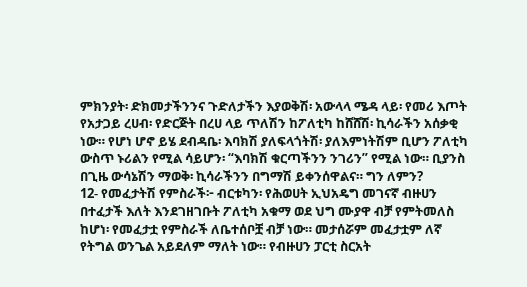ምክንያት፡ ድክመታችንንና ጉድለታችን እያወቅሽ፡ አውላላ ሜዳ ላይ፡ የመሪ እጦት የአታጋይ ረሀብ፡ የድርጅት በረሀ ላይ ጥለሽን ከፖለቲካ ከሸሸሽ፡ ኪሳራችን አሰቃቂ ነው። የሆነ ሆኖ ይሄ ደብዳቤ፡ እባክሽ ያለፍላጎትሽ፡ ያለእምነትሽም ቢሆን ፖለቲካ ውስጥ ኑሪልን የሚል ሳይሆን፡ “እባክሽ ቁርጣችንን ንገሪን” የሚል ነው። ቢያንስ በጊዜ ውሳኔሽን ማወቅ፡ ኪሳራችንን በግማሽ ይቀንሰዋልና። ግን ለምን?
12- የመፈታትሽ የምስራች፦ ብርቱካን፡ የሕወሀት ኢህአዴግ መገናኛ ብዙሀን በተፈታች እለት እንደገዘገቡት ፖለቲካ አቁማ ወደ ህግ ሙያዋ ብቻ የምትመለስ ከሆነ፡ የመፈታቷ የምስራች ለቤተሰቦቿ ብቻ ነው። መታሰሯም መፈታቷም ለኛ የትግል ወንጌል አይደለም ማለት ነው። የብዙሀን ፓርቲ ስርአት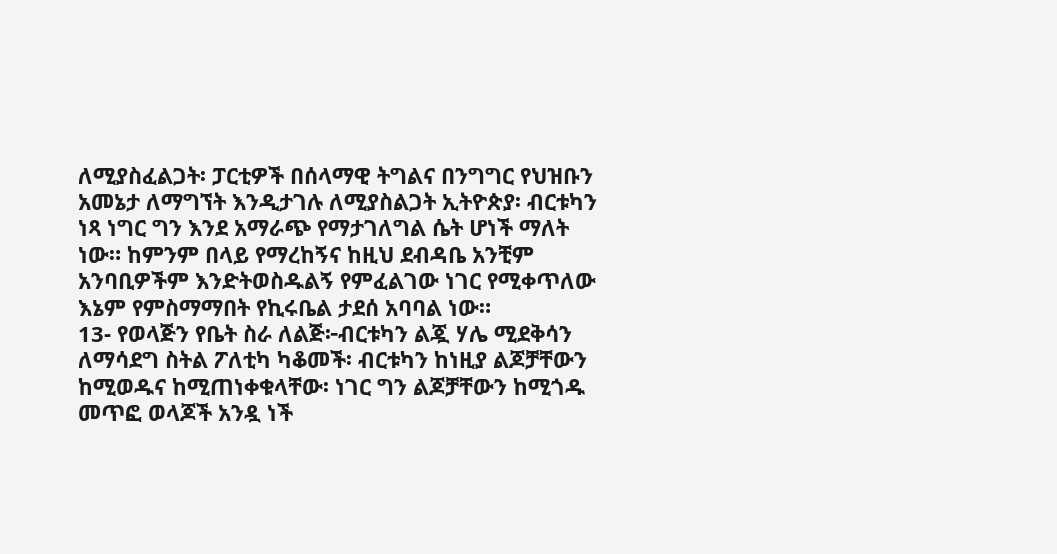ለሚያስፈልጋት፡ ፓርቲዎች በሰላማዊ ትግልና በንግግር የህዝቡን አመኔታ ለማግኘት እንዲታገሉ ለሚያስልጋት ኢትዮጵያ፡ ብርቱካን ነጻ ነግር ግን እንደ አማራጭ የማታገለግል ሴት ሆነች ማለት ነው። ከምንም በላይ የማረከኝና ከዚህ ደብዳቤ አንቺም አንባቢዎችም እንድትወስዱልኝ የምፈልገው ነገር የሚቀጥለው እኔም የምስማማበት የኪሩቤል ታደሰ አባባል ነው።
13- የወላጅን የቤት ስራ ለልጅ፦ብርቱካን ልጇ ሃሌ ሚደቅሳን ለማሳደግ ስትል ፖለቲካ ካቆመች፡ ብርቱካን ከነዚያ ልጆቻቸውን ከሚወዱና ከሚጠነቀቁላቸው፡ ነገር ግን ልጆቻቸውን ከሚጎዱ መጥፎ ወላጆች አንዷ ነች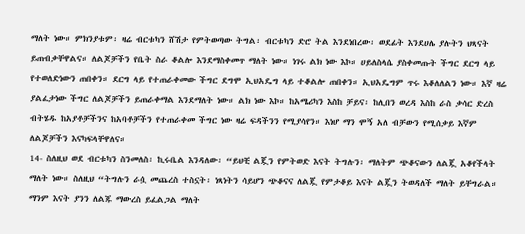ማለት ነው። ምክንያቱም፡ ዛሬ ብርቱካን ሸሽታ የምትወጣው ትግል፡ ብርቱካን ድሮ ትል እንደነበረው፡ ወደፊት እንደሀሌ ያሉትን ህጻናት ይጠብቃቸዋልና። ለልጆቻችን የቤት ስራ ቆልሎ እንደማስቀመጥ ማለት ነው። ነገሩ ልክ ነው እኮ። ሀይለስላሴ ያስቀመጡት ችግር ደርግ ላይ የተወለድነውን ጠበቀን። ደርግ ላይ የተጠራቀመው ችግር ደግሞ ኢህአዴግ ላይ ተቆልሎ ጠበቀን። ኢህአዴግም ጥሩ እቆለለልን ነው። እኛ ዛሬ ያልፈታነው ችግር ለልጆቻችን ይጠራቀማል እንደማለት ነው። ልክ ነው እኮ። ከአሜሪካን እስከ ቻይና፡ ከሊበን ወረዳ እስከ ራስ ቃሳር ድረስ ብትሄዱ ከአያቶቻችንና ከአባቶቻችን የተጠራቀመ ችግር ነው ዛሬ ፍዳችንን የሚያሳየን። እነሆ ማን ሞኝ አለ ብቻውን የሚሰቃይ እኛም ለልጆቻችን እናካፍላቸዋለና።
14- ስለዚህ ወደ ብርቱካን ስንመለስ፡ ኪሩቤል እንዳለው፡ “ይህቺ ልጇን የምትወድ እናት ትግሉን፡ ማለትም ጭቆናውን ለልጇ አቆየችላት ማለት ነው። ስለዚህ “ትግሉን ራሷ መጨረስ ተስኗት፡ ነጻነትን ሳይሆን ጭቆናና ለልጇ የምታቆይ እናት ልጇን ትወዳለች ማለት ይቸግራል። ማንም እናት ያንን ለልጁ ማውረስ ይፈልጋል ማለት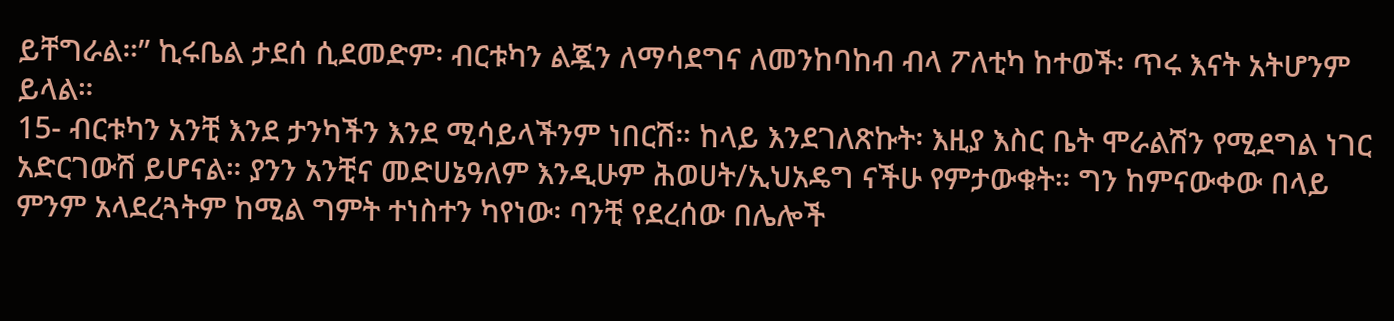ይቸግራል።” ኪሩቤል ታደሰ ሲደመድም፡ ብርቱካን ልጇን ለማሳደግና ለመንከባከብ ብላ ፖለቲካ ከተወች፡ ጥሩ እናት አትሆንም ይላል።
15- ብርቱካን አንቺ እንደ ታንካችን እንደ ሚሳይላችንም ነበርሽ። ከላይ እንደገለጽኩት፡ እዚያ እስር ቤት ሞራልሽን የሚደግል ነገር አድርገውሽ ይሆናል። ያንን አንቺና መድሀኔዓለም እንዲሁም ሕወሀት/ኢህአዴግ ናችሁ የምታውቁት። ግን ከምናውቀው በላይ ምንም አላደረጓትም ከሚል ግምት ተነስተን ካየነው፡ ባንቺ የደረሰው በሌሎች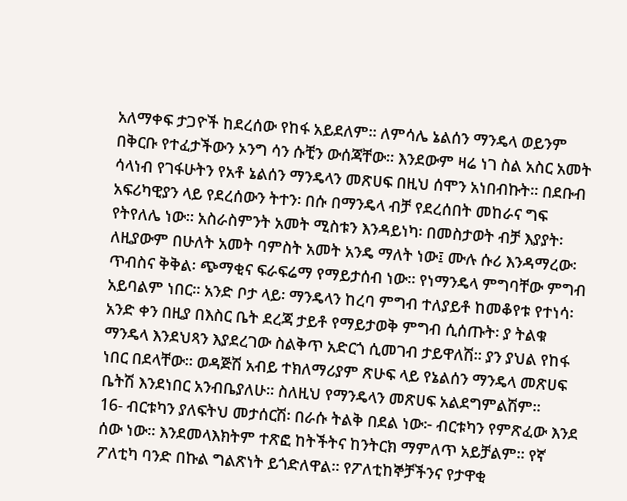አለማቀፍ ታጋዮች ከደረሰው የከፋ አይደለም። ለምሳሌ ኔልሰን ማንዴላ ወይንም በቅርቡ የተፈታችውን ኦንግ ሳን ሱቺን ውሰጃቸው። እንደውም ዛሬ ነገ ስል አስር አመት ሳላነብ የገፋሁትን የአቶ ኔልሰን ማንዴላን መጽሀፍ በዚህ ሰሞን አነበብኩት። በደቡብ አፍሪካዊያን ላይ የደረሰውን ትተን፡ በሱ በማንዴላ ብቻ የደረሰበት መከራና ግፍ የትየለሌ ነው። አስራስምንት አመት ሚስቱን እንዳይነካ፡ በመስታወት ብቻ እያያት፡ ለዚያውም በሁለት አመት ባምስት አመት አንዴ ማለት ነው፤ ሙሉ ሱሪ እንዳማረው፡ ጥብስና ቅቅል፡ ጭማቂና ፍራፍሬማ የማይታሰብ ነው። የነማንዴላ ምግባቸው ምግብ አይባልም ነበር። አንድ ቦታ ላይ፡ ማንዴላን ከረባ ምግብ ተለያይቶ ከመቆየቱ የተነሳ፡ አንድ ቀን በዚያ በእስር ቤት ደረጃ ታይቶ የማይታወቅ ምግብ ሲሰጡት፡ ያ ትልቁ ማንዴላ እንደህጻን እያደረገው ስልቅጥ አድርጎ ሲመገብ ታይዋለሽ። ያን ያህል የከፋ ነበር በደላቸው። ወዳጅሽ አብይ ተክለማሪያም ጽሁፍ ላይ የኔልሰን ማንዴላ መጽሀፍ ቤትሽ እንደነበር አንብቤያለሁ። ስለዚህ የማንዴላን መጽሀፍ አልደግምልሽም።
16- ብርቱካን ያለፍትህ መታሰርሽ፡ በራሱ ትልቅ በደል ነው፦ ብርቱካን የምጽፈው እንደ ሰው ነው። እንደመላእክትም ተጽፎ ከትችትና ከንትርክ ማምለጥ አይቻልም። የኛ ፖለቲካ ባንድ በኩል ግልጽነት ይጎድለዋል። የፖለቲከኞቻችንና የታዋቂ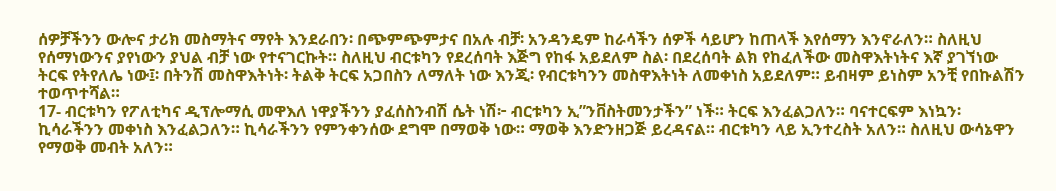ሰዎቻችንን ውሎና ታሪክ መስማትና ማየት እንደራበን፡ በጭምጭምታና በአሉ ብቻ፡ አንዳንዴም ከራሳችን ሰዎች ሳይሆን ከጠላች እየሰማን እንኖራለን። ስለዚህ የሰማነውንና ያየነውን ያህል ብቻ ነው የተናገርኩት። ስለዚህ ብርቱካን የደረሰባት እጅግ የከፋ አይደለም ስል፡ በደረሰባት ልክ የከፈለችው መስዋእትነትና እኛ ያገኘነው ትርፍ የትየለሌ ነው፤፡ በትንሽ መስዋእትነት፡ ትልቅ ትርፍ አጋበስን ለማለት ነው እንጂ፡ የብርቱካንን መስዋእትነት ለመቀነስ አይደለም። ይብዛም ይነስም አንቺ የበኩልሽን ተወጥተሻል።
17- ብርቱካን የፖለቲካና ዲፕሎማሲ መዋእለ ነዋያችንን ያፈሰስንብሽ ሴት ነሽ፦ ብርቱካን ኢ”ንቨስትመንታችን” ነች። ትርፍ እንፈልጋለን። ባናተርፍም እነኳን፡ ኪሳራችንን መቀነስ እንፈልጋለን። ኪሳራችንን የምንቀንሰው ደግሞ በማወቅ ነው። ማወቅ እንድንዘጋጅ ይረዳናል። ብርቱካን ላይ ኢንተረስት አለን። ስለዚህ ውሳኔዋን የማወቅ መብት አለን።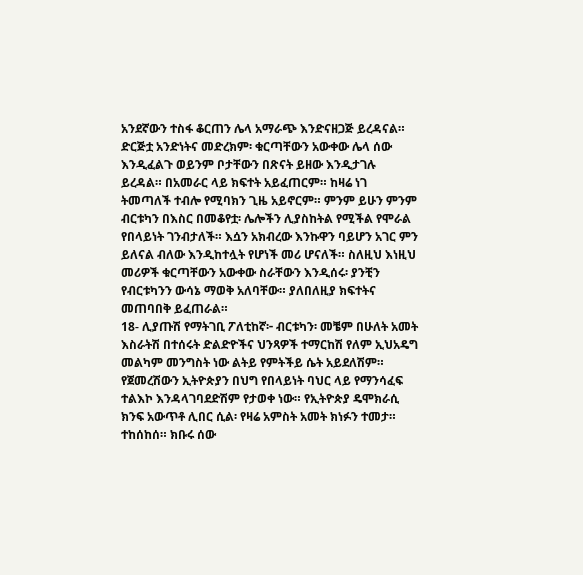አንደኛውን ተስፋ ቆርጠን ሌላ አማራጭ እንድናዘጋጅ ይረዳናል። ድርጅቷ አንድነትና መድረክም፡ ቁርጣቸውን አውቀው ሌላ ሰው እንዲፈልጉ ወይንም ቦታቸውን በጽናት ይዘው እንዲታገሉ ይረዳል። በአመራር ላይ ክፍተት አይፈጠርም። ከዛሬ ነገ ትመጣለች ተብሎ የሚባክን ጊዜ አይኖርም። ምንም ይሁን ምንም ብርቱካን በእስር በመቆየቷ፡ ሌሎችን ሊያስከትል የሚችል የሞራል የበላይነት ገንብታለች። እሷን አክብረው እንኩዋን ባይሆን አገር ምን ይለናል ብለው እንዲከተሏት የሆነች መሪ ሆናለች። ስለዚህ እነዚህ መሪዎች ቁርጣቸውን አውቀው ስራቸውን እንዲሰሩ፡ ያንቺን የብርቱካንን ውሳኔ ማወቅ አለባቸው። ያለበለዚያ ክፍተትና መጠባበቅ ይፈጠራል።
18- ሊያጡሽ የማትገቢ ፖለቲከኛ፦ ብርቱካን፡ መቼም በሁለት አመት እስራትሽ በተሰሩት ድልድዮችና ህንጻዎች ተማርከሽ የለም ኢህአዴግ መልካም መንግስት ነው ልትይ የምትችይ ሴት አይደለሽም። የጀመረሽውን ኢትዮጵያን በህግ የበላይነት ባህር ላይ የማንሳፈፍ ተልእኮ እንዳላገባደድሽም የታወቀ ነው። የኢትዮጵያ ዴሞክራሲ ክንፍ አውጥቶ ሊበር ሲል፡ የዛሬ አምስት አመት ክነፉን ተመታ። ተከሰከሰ። ክቡሩ ሰው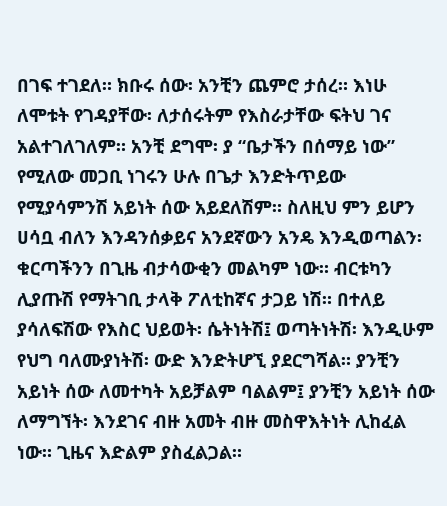በገፍ ተገደለ። ክቡሩ ሰው፡ አንቺን ጨምሮ ታሰረ። እነሁ ለሞቱት የገዳያቸው፡ ለታሰሩትም የእስራታቸው ፍትህ ገና አልተገለገለም። አንቺ ደግሞ፡ ያ “ቤታችን በሰማይ ነው” የሚለው መጋቢ ነገሩን ሁሉ በጌታ እንድትጥይው የሚያሳምንሽ አይነት ሰው አይደለሽም። ስለዚህ ምን ይሆን ሀሳቧ ብለን እንዳንሰቃይና አንደኛውን አንዴ እንዲወጣልን፡ ቁርጣችንን በጊዜ ብታሳውቂን መልካም ነው። ብርቱካን ሊያጡሽ የማትገቢ ታላቅ ፖለቲከኛና ታጋይ ነሽ። በተለይ ያሳለፍሽው የእስር ህይወት፡ ሴትነትሽ፤ ወጣትነትሽ፡ እንዲሁም የህግ ባለሙያነትሽ፡ ውድ እንድትሆኚ ያደርግሻል። ያንቺን አይነት ሰው ለመተካት አይቻልም ባልልም፤ ያንቺን አይነት ሰው ለማግኘት፡ እንደገና ብዙ አመት ብዙ መስዋእትነት ሊከፈል ነው። ጊዜና እድልም ያስፈልጋል።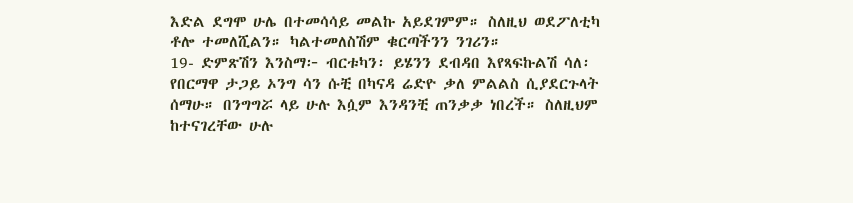እድል ደግሞ ሁሌ በተመሳሳይ መልኩ አይደገምም። ስለዚህ ወደፖለቲካ ቶሎ ተመለሺልን። ካልተመለስሽም ቁርጣችንን ንገሪን።
19- ድምጽሽን እንስማ፦ ብርቱካን፡ ይሄንን ደብዳበ እየጻፍኩልሽ ሳለ፡ የበርማዋ ታጋይ ኦንግ ሳን ሱቺ በካናዳ ሬድዮ ቃለ ምልልስ ሲያደርጉላት ሰማሁ። በንግግሯ ላይ ሁሉ እሷም እንዳንቺ ጠንቃቃ ነበረች። ስለዚህም ከተናገረቸው ሁሉ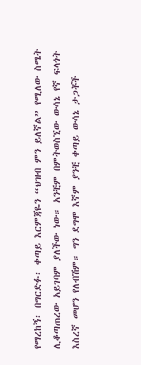የማረከኝ፡ በግርድፉ፡ ቀጣይ እርምጃዬን “ህዝብ ምን ይለኛል” የሚለው ስሜት ሊቆጣጠረው አይገባም ያለችው ነው። አንቺም በምትወስኚው ውሳኔ የኛ ፍላጎት እስረኛ መሆን የለብሽም። ግን ደግሞ እኛም ያንቺ ቀጣይ ውሳኔ ታጋቾች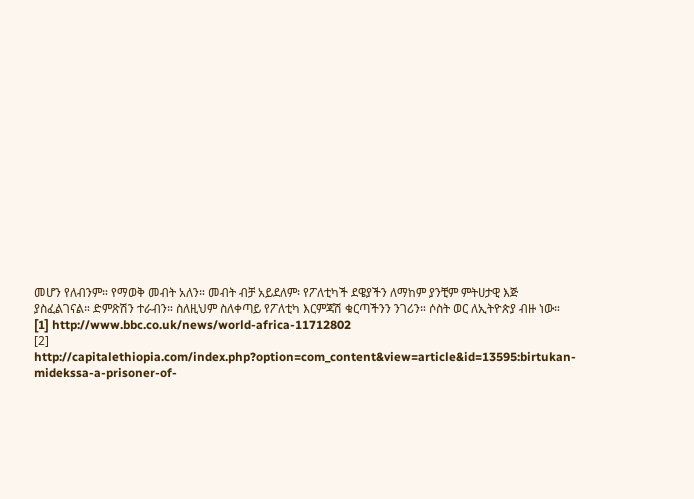መሆን የለብንም። የማወቅ መብት አለን። መብት ብቻ አይደለም፡ የፖለቲካች ደዌያችን ለማከም ያንቺም ምትሀታዊ እጅ ያስፈልገናል። ድምጽሽን ተራብን። ስለዚህም ስለቀጣይ የፖለቲካ እርምጃሽ ቁርጣችንን ንገሪን። ሶስት ወር ለኢትዮጵያ ብዙ ነው።
[1] http://www.bbc.co.uk/news/world-africa-11712802
[2] http://capitalethiopia.com/index.php?option=com_content&view=article&id=13595:birtukan-midekssa-a-prisoner-of-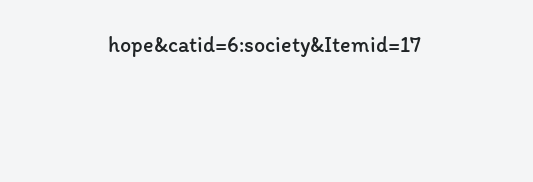hope&catid=6:society&Itemid=17